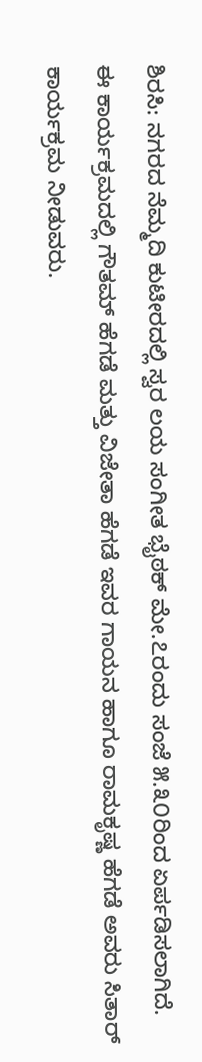ಶಿರಸಿ: ನಗರದ ನೆಮ್ಮದಿ ಕುಟೀರದಲ್ಲಿ ಸ್ವರ ಲಯ ಸಂಗೀತ ಭೈಠಕ್ ಮೇ.೭ರಂದು ಸಂಜೆ ೫.೩೦ರಿಂದ ಏರ್ಪಡಿಸಲಾಗಿದೆ.
ಈ ಕಾರ್ಯಕ್ರಮದಲ್ಲಿ ಗೌತಮ್ ಹೆಗಡೆ ಮತ್ತು ವಿಜೇತಾ ಹೆಗಡೆ ಇವರ ಗಾಯನ ಹಾಗೂ ರಾಮಕೃಷ್ಣ ಹೆಗಡೆ ಅವರು ಸಿತಾರ್ ಕಾರ್ಯಕ್ರಮ ನೀಡುವರು.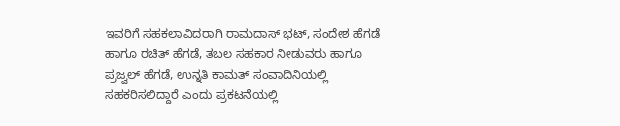ಇವರಿಗೆ ಸಹಕಲಾವಿದರಾಗಿ ರಾಮದಾಸ್ ಭಟ್, ಸಂದೇಶ ಹೆಗಡೆ ಹಾಗೂ ರಚಿತ್ ಹೆಗಡೆ, ತಬಲ ಸಹಕಾರ ನೀಡುವರು ಹಾಗೂ ಪ್ರಜ್ವಲ್ ಹೆಗಡೆ, ಉನ್ನತಿ ಕಾಮತ್ ಸಂವಾದಿನಿಯಲ್ಲಿ ಸಹಕರಿಸಲಿದ್ದಾರೆ ಎಂದು ಪ್ರಕಟನೆಯಲ್ಲಿ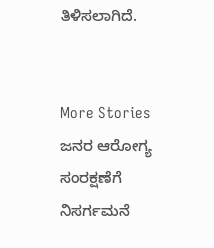ತಿಳಿಸಲಾಗಿದೆ.


More Stories
ಜನರ ಆರೋಗ್ಯ ಸಂರಕ್ಷಣೆಗೆ ನಿಸರ್ಗಮನೆ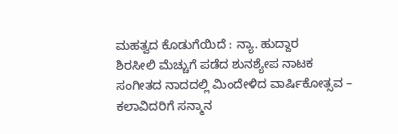ಮಹತ್ವದ ಕೊಡುಗೆಯಿದೆ : ನ್ಯಾ. ಹುದ್ದಾರ
ಶಿರಸೀಲಿ ಮೆಚ್ಚುಗೆ ಪಡೆದ ಶುನಶ್ಯೇಪ ನಾಟಕ
ಸಂಗೀತದ ನಾದದಲ್ಲಿ ಮಿಂದೇಳಿದ ವಾರ್ಷಿಕೋತ್ಸವ – ಕಲಾವಿದರಿಗೆ ಸನ್ಮಾನ